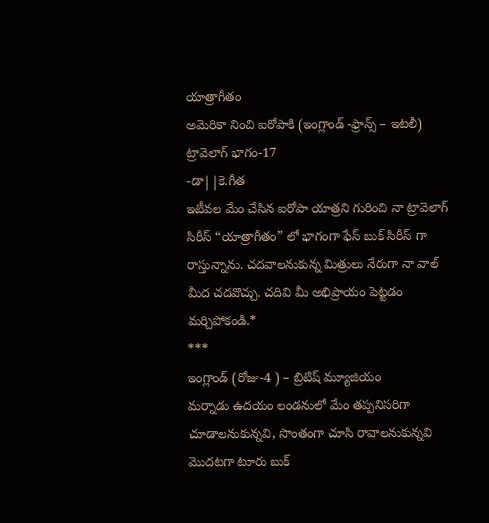యాత్రాగీతం
అమెరికా నించి ఐరోపాకి (ఇంగ్లాండ్ -ఫ్రాన్స్ – ఇటలీ) ట్రావెలాగ్ భాగం-17
-డా||కె.గీత
ఇటీవల మేం చేసిన ఐరోపా యాత్రని గురించి నా ట్రావెలాగ్ సిరీస్ “యాత్రాగీతం” లో భాగంగా ఫేస్ బుక్ సిరీస్ గా రాస్తున్నాను. చదవాలనుకున్న మిత్రులు నేరుగా నా వాల్ మీద చదవొచ్చు. చదివి మీ అభిప్రాయం పెట్టడం మర్చిపోకండి.*
***
ఇంగ్లాండ్ (రోజు-4 ) – బ్రిటిష్ మ్యూజియం
మర్నాడు ఉదయం లండనులో మేం తప్పనిసరిగా చూడాలనుకున్నవి, సొంతంగా చూసి రావాలనుకున్నవి మొదటగా టూరు బుక్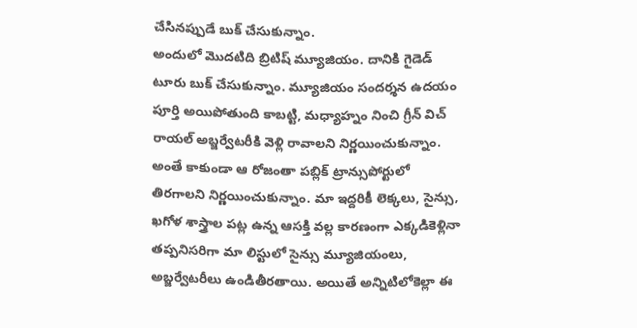చేసినప్పుడే బుక్ చేసుకున్నాం.
అందులో మొదటిది బ్రిటిష్ మ్యూజియం. దానికి గైడెడ్ టూరు బుక్ చేసుకున్నాం. మ్యూజియం సందర్శన ఉదయం పూర్తి అయిపోతుంది కాబట్టి, మధ్యాహ్నం నించి గ్రీన్ విచ్ రాయల్ అబ్జర్వేటరీకి వెళ్లి రావాలని నిర్ణయించుకున్నాం.
అంతే కాకుండా ఆ రోజంతా పబ్లిక్ ట్రాన్సుపోర్టులో తిరగాలని నిర్ణయించుకున్నాం. మా ఇద్దరికీ లెక్కలు, సైన్సు, ఖగోళ శాస్త్రాల పట్ల ఉన్న ఆసక్తి వల్ల కారణంగా ఎక్కడికెళ్లినా తప్పనిసరిగా మా లిస్టులో సైన్సు మ్యూజియంలు, అబ్జర్వేటరీలు ఉండితీరతాయి. అయితే అన్నిటిలోకెల్లా ఈ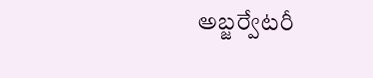అబ్జర్వేటరీ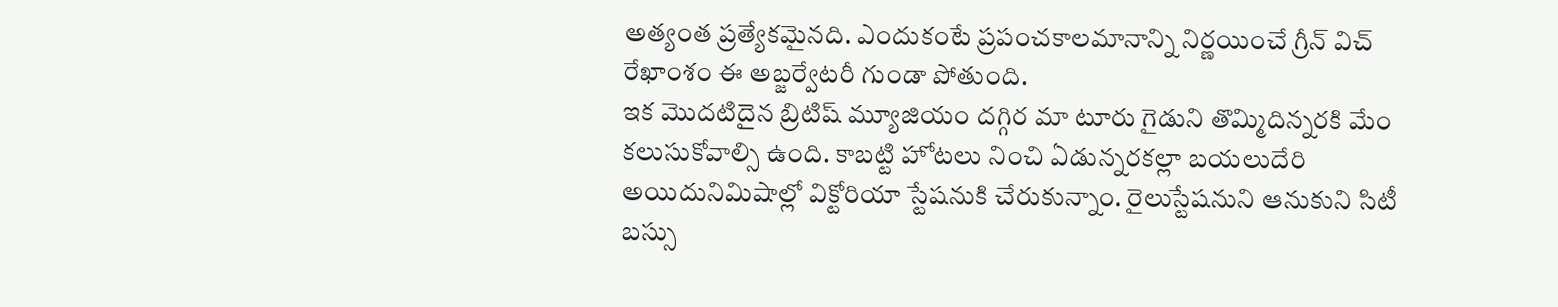అత్యంత ప్రత్యేకమైనది. ఎందుకంటే ప్రపంచకాలమానాన్ని నిర్ణయించే గ్రీన్ విచ్ రేఖాంశం ఈ అబ్జర్వేటరీ గుండా పోతుంది.
ఇక మొదటిదైన బ్రిటిష్ మ్యూజియం దగ్గిర మా టూరు గైడుని తొమ్మిదిన్నరకి మేం కలుసుకోవాల్సి ఉంది. కాబట్టి హోటలు నించి ఏడున్నరకల్లా బయలుదేరి అయిదునిమిషాల్లో విక్టోరియా స్టేషనుకి చేరుకున్నాం. రైలుస్టేషనుని ఆనుకుని సిటీ బస్సు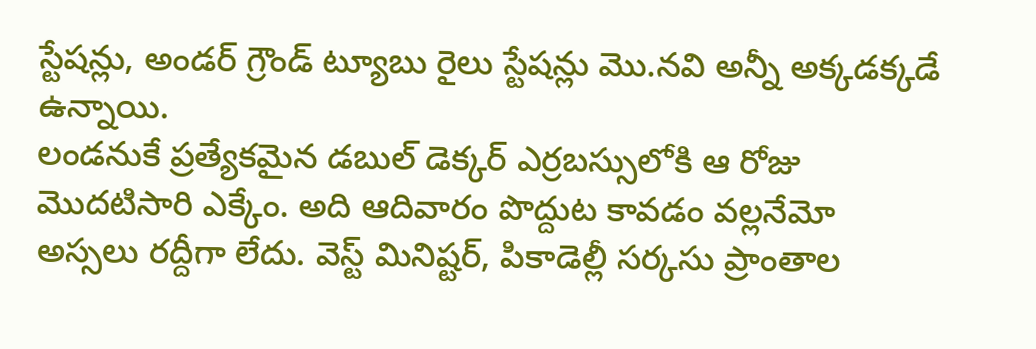స్టేషన్లు, అండర్ గ్రౌండ్ ట్యూబు రైలు స్టేషన్లు మొ.నవి అన్నీ అక్కడక్కడే ఉన్నాయి.
లండనుకే ప్రత్యేకమైన డబుల్ డెక్కర్ ఎర్రబస్సులోకి ఆ రోజు మొదటిసారి ఎక్కేం. అది ఆదివారం పొద్దుట కావడం వల్లనేమో అస్సలు రద్దీగా లేదు. వెస్ట్ మినిష్టర్, పికాడెల్లీ సర్కసు ప్రాంతాల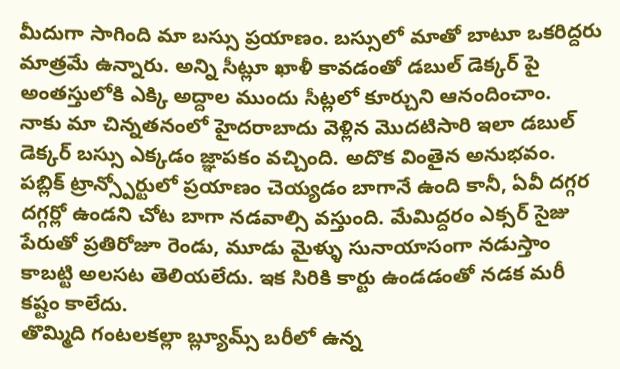మీదుగా సాగింది మా బస్సు ప్రయాణం. బస్సులో మాతో బాటూ ఒకరిద్దరు మాత్రమే ఉన్నారు. అన్ని సీట్లూ ఖాళీ కావడంతో డబుల్ డెక్కర్ పై అంతస్తులోకి ఎక్కి అద్దాల ముందు సీట్లలో కూర్చుని ఆనందించాం.
నాకు మా చిన్నతనంలో హైదరాబాదు వెళ్లిన మొదటిసారి ఇలా డబుల్ డెక్కర్ బస్సు ఎక్కడం జ్ఞాపకం వచ్చింది. అదొక వింతైన అనుభవం.
పబ్లిక్ ట్రాన్స్పోర్టులో ప్రయాణం చెయ్యడం బాగానే ఉంది కానీ, ఏవీ దగ్గర దగ్గర్లో ఉండని చోట బాగా నడవాల్సి వస్తుంది. మేమిద్దరం ఎక్సర్ సైజు పేరుతో ప్రతిరోజూ రెండు, మూడు మైళ్ళు సునాయాసంగా నడుస్తాం కాబట్టి అలసట తెలియలేదు. ఇక సిరికి కార్టు ఉండడంతో నడక మరీ కష్టం కాలేదు.
తొమ్మిది గంటలకల్లా బ్ల్యూమ్స్ బరీలో ఉన్న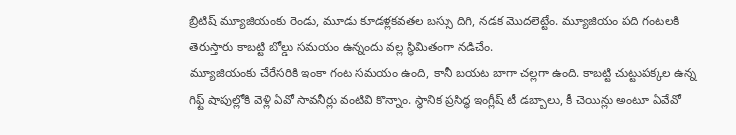బ్రిటిష్ మ్యూజియంకు రెండు, మూడు కూడళ్లకవతల బస్సు దిగి, నడక మొదలెట్టేం. మ్యూజియం పది గంటలకి తెరుస్తారు కాబట్టి బోల్డు సమయం ఉన్నందు వల్ల స్థిమితంగా నడిచేం.
మ్యూజియంకు చేరేసరికి ఇంకా గంట సమయం ఉంది, కానీ బయట బాగా చల్లగా ఉంది. కాబట్టి చుట్టుపక్కల ఉన్న గిఫ్ట్ షాపుల్లోకి వెళ్లి ఏవో సావనీర్లు వంటివి కొన్నాం. స్థానిక ప్రసిద్ధ ఇంగ్లీష్ టీ డబ్బాలు, కీ చెయిన్లు అంటూ ఏవేవో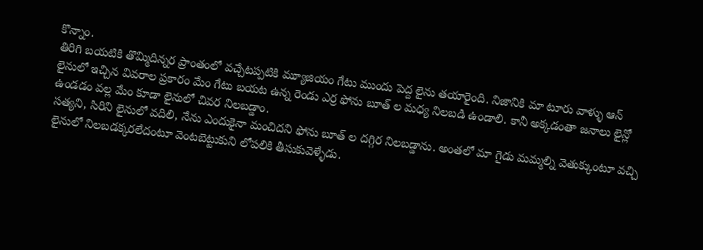కొన్నాం.
తిరిగి బయటికి తొమ్మిదిన్నర ప్రాంతంలో వచ్చేటప్పటికి మ్యూజియం గేటు ముందు పెద్ద లైను తయారైంది. నిజానికి మా టూరు వాళ్ళు ఆన్ లైనులో ఇచ్చిన వివరాల ప్రకారం మేం గేటు బయట ఉన్న రెండు ఎర్ర ఫోను బూత్ ల మధ్య నిలబడి ఉండాలి. కానీ అక్కడంతా జనాలు లైన్లో ఉండడం వల్ల మేం కూడా లైనులో చివర నిలబడ్డాం.
సత్యని, సిరిని లైనులో వదిలి, నేను ఎందుకైనా మంచిదని ఫోను బూత్ ల దగ్గిర నిలబడ్డాను. అంతలో మా గైడు మమ్మల్ని వెతుక్కుంటూ వచ్చి లైనులో నిలబడక్కరలేదంటూ వెంటబెట్టుకుని లోపలికి తీసుకువెళ్ళేడు.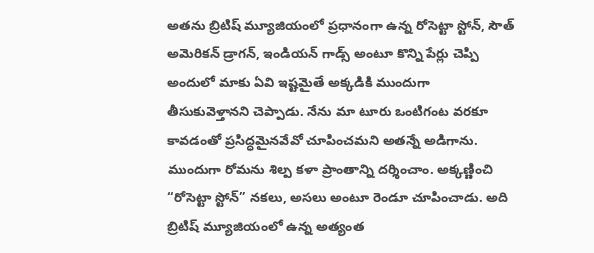అతను బ్రిటిష్ మ్యూజియంలో ప్రధానంగా ఉన్న రోసెట్టా స్టోన్, సౌత్ అమెరికన్ డ్రాగన్, ఇండియన్ గాడ్స్ అంటూ కొన్ని పేర్లు చెప్పి అందులో మాకు ఏవి ఇష్టమైతే అక్కడికి ముందుగా తీసుకువెళ్తానని చెప్పాడు. నేను మా టూరు ఒంటిగంట వరకూ కావడంతో ప్రసిద్ధమైనవేవో చూపించమని అతన్నే అడిగాను.
ముందుగా రోమను శిల్ప కళా ప్రాంతాన్ని దర్శించాం. అక్కణ్ణించి “రోసెట్టా స్టోన్” నకలు, అసలు అంటూ రెండూ చూపించాడు. అది బ్రిటిష్ మ్యూజియంలో ఉన్న అత్యంత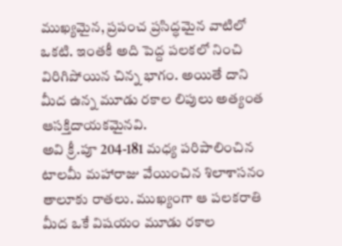ముఖ్యమైన, ప్రపంచ ప్రసిద్ధమైన వాటిలో ఒకటి. ఇంతకీ అది పెద్ద పలకలో నించి విరిగిపోయిన చిన్న భాగం. అయితే దాని మీద ఉన్న మూడు రకాల లిపులు అత్యంత ఆసక్తిదాయకమైనవి.
అవి క్రీ.పూ 204-181 మధ్య పరిపాలించిన టాలమీ మహారాజు వేయించిన శిలాశాసనం తాలూకు రాతలు. ముఖ్యంగా ఆ పలకరాతి మీద ఒకే విషయం మూడు రకాల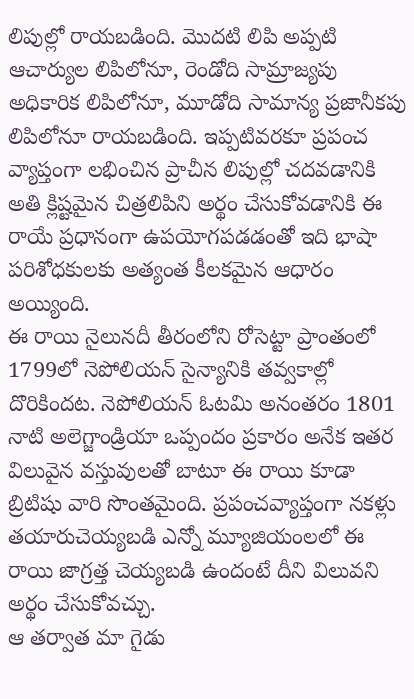లిపుల్లో రాయబడింది. మొదటి లిపి అప్పటి ఆచార్యుల లిపిలోనూ, రెండోది సామ్రాజ్యపు అధికారిక లిపిలోనూ, మూడోది సామాన్య ప్రజానీకపు లిపిలోనూ రాయబడింది. ఇప్పటివరకూ ప్రపంచ వ్యాప్తంగా లభించిన ప్రాచీన లిపుల్లో చదవడానికి అతి క్లిష్టమైన చిత్రలిపిని అర్థం చేసుకోవడానికి ఈ రాయే ప్రధానంగా ఉపయోగపడడంతో ఇది భాషా పరిశోధకులకు అత్యంత కీలకమైన ఆధారం అయ్యింది.
ఈ రాయి నైలునదీ తీరంలోని రోసెట్టా ప్రాంతంలో 1799లో నెపోలియన్ సైన్యానికి తవ్వకాల్లో దొరికిందట. నెపోలియన్ ఓటమి అనంతరం 1801 నాటి అలెగ్జాండ్రియా ఒప్పందం ప్రకారం అనేక ఇతర విలువైన వస్తువులతో బాటూ ఈ రాయి కూడా బ్రిటిషు వారి సొంతమైంది. ప్రపంచవ్యాప్తంగా నకళ్లు తయారుచెయ్యబడి ఎన్నో మ్యూజియంలలో ఈ రాయి జాగ్రత్త చెయ్యబడి ఉందంటే దీని విలువని అర్థం చేసుకోవచ్చు.
ఆ తర్వాత మా గైడు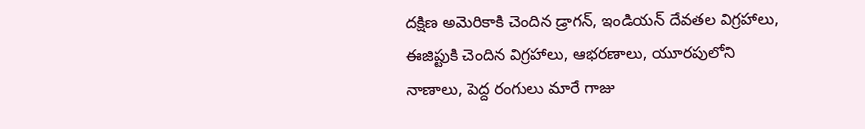దక్షిణ అమెరికాకి చెందిన డ్రాగన్, ఇండియన్ దేవతల విగ్రహాలు, ఈజిప్టుకి చెందిన విగ్రహాలు, ఆభరణాలు, యూరపులోని నాణాలు, పెద్ద రంగులు మారే గాజు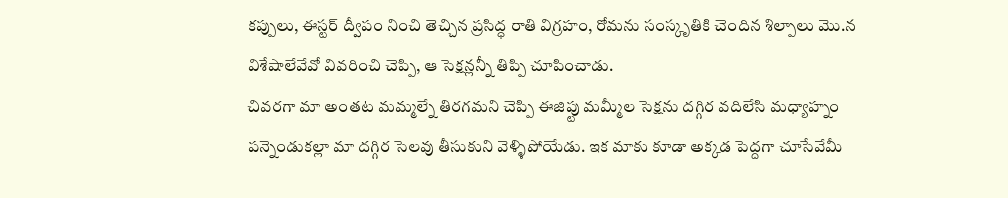కప్పులు, ఈస్టర్ ద్వీపం నించి తెచ్చిన ప్రసిద్ధ రాతి విగ్రహం, రోమను సంస్కృతికి చెందిన శిల్పాలు మొ.న విశేషాలేవేవో వివరించి చెప్పి, ఆ సెక్షన్లన్నీ తిప్పి చూపించాడు.
చివరగా మా అంతట మమ్మల్నే తిరగమని చెప్పి ఈజిప్టు మమ్మీల సెక్షను దగ్గిర వదిలేసి మధ్యాహ్నం పన్నెండుకల్లా మా దగ్గిర సెలవు తీసుకుని వెళ్ళిపోయేడు. ఇక మాకు కూడా అక్కడ పెద్దగా చూసేవేమీ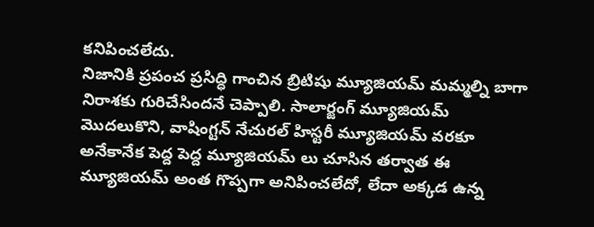కనిపించలేదు.
నిజానికి ప్రపంచ ప్రసిద్ధి గాంచిన బ్రిటిషు మ్యూజియమ్ మమ్మల్ని బాగా నిరాశకు గురిచేసిందనే చెప్పాలి. సాలార్జంగ్ మ్యూజియమ్ మొదలుకొని, వాషింగ్టన్ నేచురల్ హిస్టరీ మ్యూజియమ్ వరకూ అనేకానేక పెద్ద పెద్ద మ్యూజియమ్ లు చూసిన తర్వాత ఈ మ్యూజియమ్ అంత గొప్పగా అనిపించలేదో, లేదా అక్కడ ఉన్న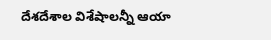దేశదేశాల విశేషాలన్నీ ఆయా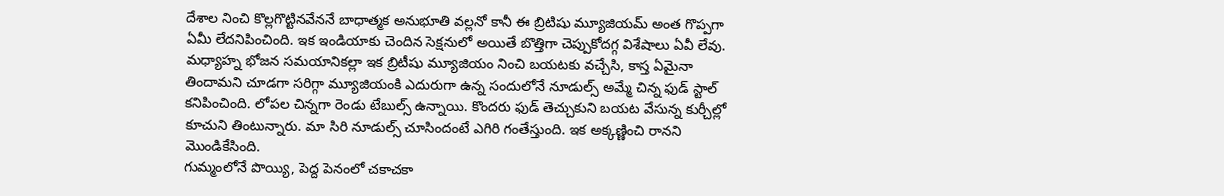దేశాల నించి కొల్లగొట్టినవేననే బాధాత్మక అనుభూతి వల్లనో కానీ ఈ బ్రిటిషు మ్యూజియమ్ అంత గొప్పగా ఏమీ లేదనిపించింది. ఇక ఇండియాకు చెందిన సెక్షనులో అయితే బొత్తిగా చెప్పుకోదగ్గ విశేషాలు ఏవీ లేవు.
మధ్యాహ్న భోజన సమయానికల్లా ఇక బ్రిటీషు మ్యూజియం నించి బయటకు వచ్చేసి, కాస్త ఏమైనా తిందామని చూడగా సరిగ్గా మ్యూజియంకి ఎదురుగా ఉన్న సందులోనే నూడుల్స్ అమ్మే చిన్న ఫుడ్ స్టాల్ కనిపించింది. లోపల చిన్నగా రెండు టేబుల్స్ ఉన్నాయి. కొందరు ఫుడ్ తెచ్చుకుని బయట వేసున్న కుర్చీల్లో కూచుని తింటున్నారు. మా సిరి నూడుల్స్ చూసిందంటే ఎగిరి గంతేస్తుంది. ఇక అక్కణ్ణించి రానని మొండికేసింది.
గుమ్మంలోనే పొయ్యి, పెద్ద పెనంలో చకాచకా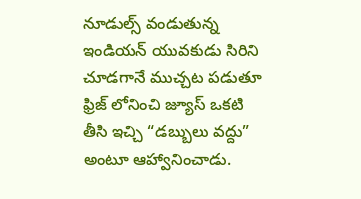నూడుల్స్ వండుతున్న ఇండియన్ యువకుడు సిరిని చూడగానే ముచ్చట పడుతూ ఫ్రిజ్ లోనించి జ్యూస్ ఒకటి తీసి ఇచ్చి “డబ్బులు వద్దు” అంటూ ఆహ్వానించాడు.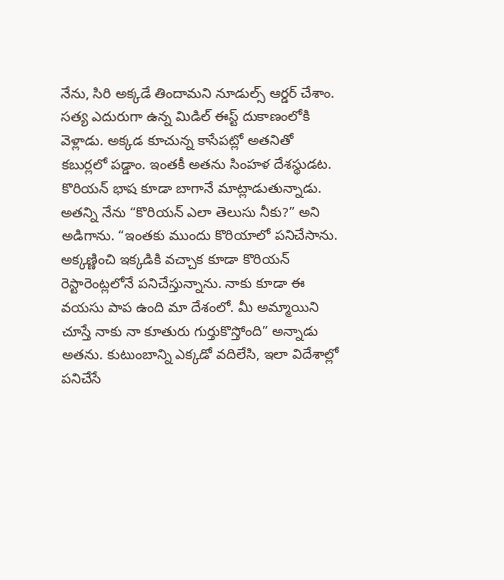నేను, సిరి అక్కడే తిందామని నూడుల్స్ ఆర్డర్ చేశాం.
సత్య ఎదురుగా ఉన్న మిడిల్ ఈస్ట్ దుకాణంలోకి వెళ్లాడు. అక్కడ కూచున్న కాసేపట్లో అతనితో కబుర్లలో పడ్డాం. ఇంతకీ అతను సింహళ దేశస్థుడట. కొరియన్ భాష కూడా బాగానే మాట్లాడుతున్నాడు. అతన్ని నేను “కొరియన్ ఎలా తెలుసు నీకు?” అని అడిగాను. “ఇంతకు ముందు కొరియాలో పనిచేసాను. అక్కణ్ణించి ఇక్కడికి వచ్చాక కూడా కొరియన్ రెస్టారెంట్లలోనే పనిచేస్తున్నాను. నాకు కూడా ఈ వయసు పాప ఉంది మా దేశంలో. మీ అమ్మాయిని చూస్తే నాకు నా కూతురు గుర్తుకొస్తోంది” అన్నాడు అతను. కుటుంబాన్ని ఎక్కడో వదిలేసి, ఇలా విదేశాల్లో పనిచేసే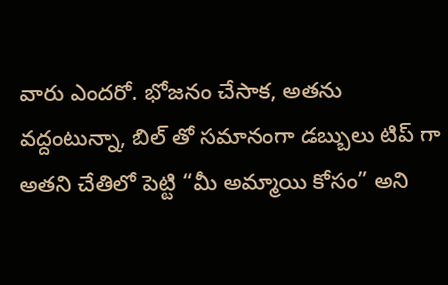వారు ఎందరో. భోజనం చేసాక, అతను వద్దంటున్నా, బిల్ తో సమానంగా డబ్బులు టిప్ గా అతని చేతిలో పెట్టి “మీ అమ్మాయి కోసం” అని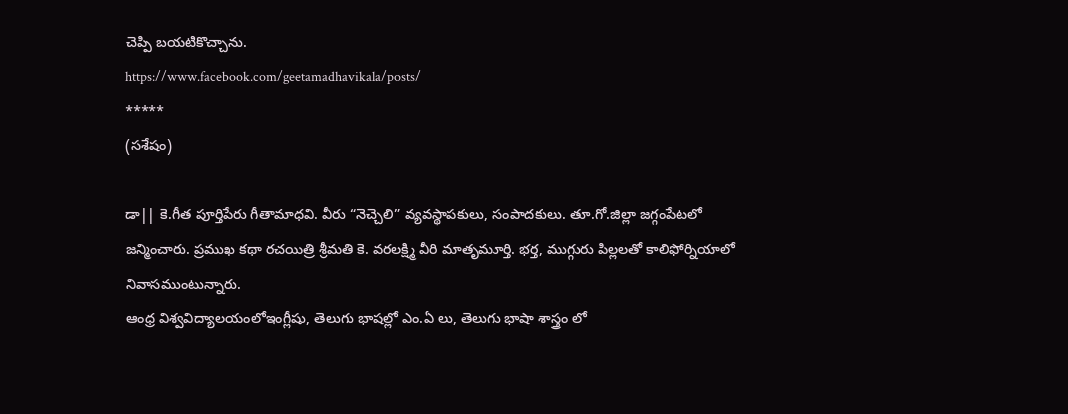చెప్పి బయటికొచ్చాను.
https://www.facebook.com/geetamadhavikala/posts/
*****
(సశేషం)

డా|| కె.గీత పూర్తిపేరు గీతామాధవి. వీరు “నెచ్చెలి” వ్యవస్థాపకులు, సంపాదకులు. తూ.గో.జిల్లా జగ్గంపేటలో జన్మించారు. ప్రముఖ కథా రచయిత్రి శ్రీమతి కె. వరలక్ష్మి వీరి మాతృమూర్తి. భర్త, ముగ్గురు పిల్లలతో కాలిఫోర్నియాలో నివాసముంటున్నారు.
ఆంధ్ర విశ్వవిద్యాలయంలోఇంగ్లీషు, తెలుగు భాషల్లో ఎం.ఏ లు, తెలుగు భాషా శాస్త్రం లో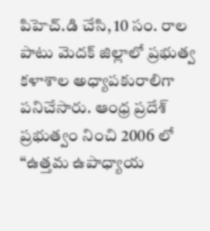పిహెచ్.డి చేసి, 10 సం. రాల పాటు మెదక్ జిల్లాలో ప్రభుత్వ కళాశాల అధ్యాపకురాలిగా పనిచేసారు. ఆంధ్ర ప్రదేశ్ ప్రభుత్వం నించి 2006 లో “ఉత్తమ ఉపాధ్యాయ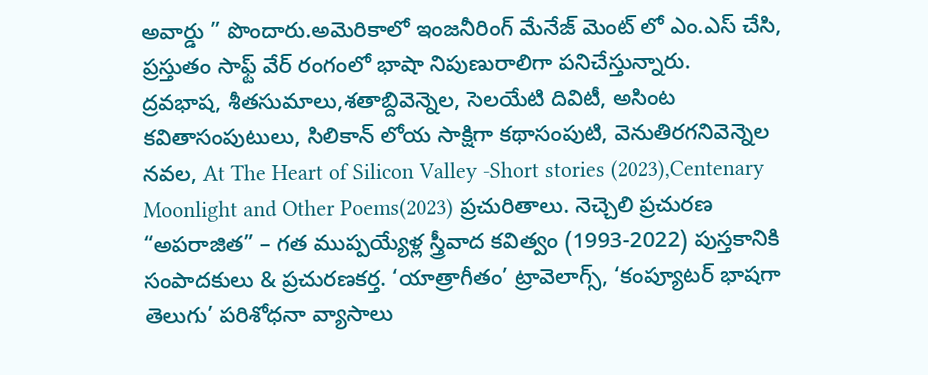అవార్డు ” పొందారు.అమెరికాలో ఇంజనీరింగ్ మేనేజ్ మెంట్ లో ఎం.ఎస్ చేసి, ప్రస్తుతం సాఫ్ట్ వేర్ రంగంలో భాషా నిపుణురాలిగా పనిచేస్తున్నారు.
ద్రవభాష, శీతసుమాలు,శతాబ్దివెన్నెల, సెలయేటి దివిటీ, అసింట కవితాసంపుటులు, సిలికాన్ లోయ సాక్షిగా కథాసంపుటి, వెనుతిరగనివెన్నెల నవల, At The Heart of Silicon Valley -Short stories (2023),Centenary Moonlight and Other Poems(2023) ప్రచురితాలు. నెచ్చెలి ప్రచురణ “అపరాజిత” – గత ముప్పయ్యేళ్ల స్త్రీవాద కవిత్వం (1993-2022) పుస్తకానికి సంపాదకులు & ప్రచురణకర్త. ‘యాత్రాగీతం’ ట్రావెలాగ్స్, ‘కంప్యూటర్ భాషగా తెలుగు’ పరిశోధనా వ్యాసాలు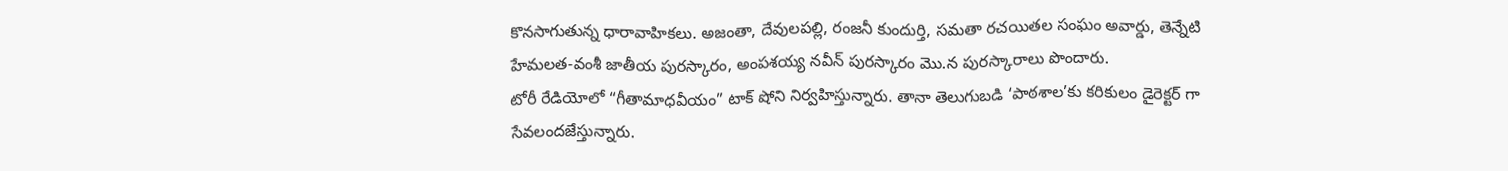కొనసాగుతున్న ధారావాహికలు. అజంతా, దేవులపల్లి, రంజనీ కుందుర్తి, సమతా రచయితల సంఘం అవార్డు, తెన్నేటి హేమలత-వంశీ జాతీయ పురస్కారం, అంపశయ్య నవీన్ పురస్కారం మొ.న పురస్కారాలు పొందారు.
టోరీ రేడియోలో “గీతామాధవీయం” టాక్ షోని నిర్వహిస్తున్నారు. తానా తెలుగుబడి ‘పాఠశాల’కు కరికులం డైరెక్టర్ గా సేవలందజేస్తున్నారు.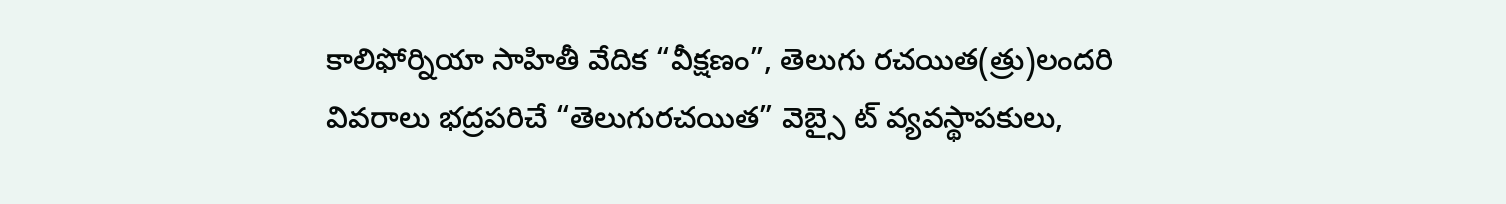కాలిఫోర్నియా సాహితీ వేదిక “వీక్షణం”, తెలుగు రచయిత(త్రు)లందరి వివరాలు భద్రపరిచే “తెలుగురచయిత” వెబ్సై ట్ వ్యవస్థాపకులు,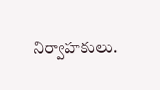నిర్వాహకులు.